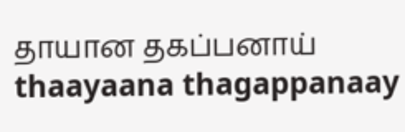தாயான தகப்பனாய்
thaayaana thagappanaay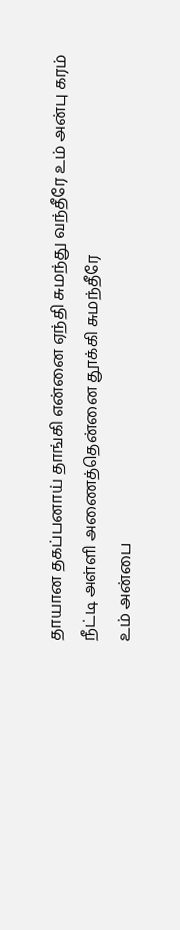தாயான தகப்பனாய் தாங்கி என்னை ஏந்தி சுமந்து வந்தீரே உம் அன்பு கரம் நீட்டி அள்ளி அணைத்தென்னை தூக்கி சுமந்தீரே
உம் அன்பை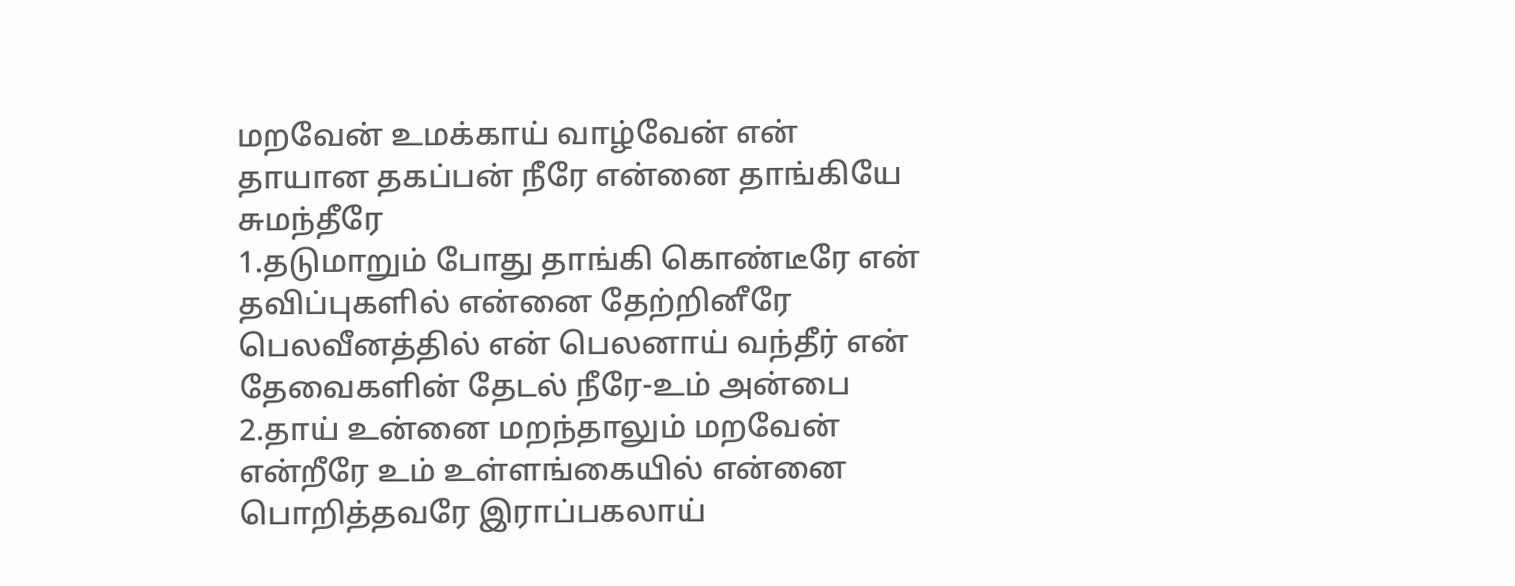மறவேன் உமக்காய் வாழ்வேன் என் தாயான தகப்பன் நீரே என்னை தாங்கியே சுமந்தீரே
1.தடுமாறும் போது தாங்கி கொண்டீரே என் தவிப்புகளில் என்னை தேற்றினீரே பெலவீனத்தில் என் பெலனாய் வந்தீர் என் தேவைகளின் தேடல் நீரே-உம் அன்பை
2.தாய் உன்னை மறந்தாலும் மறவேன் என்றீரே உம் உள்ளங்கையில் என்னை பொறித்தவரே இராப்பகலாய்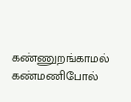கண்ணுறங்காமல் கண்மணிபோல்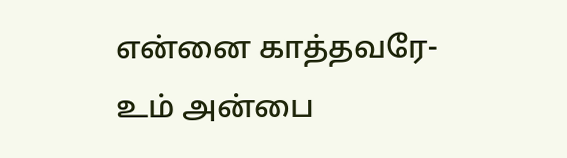என்னை காத்தவரே-உம் அன்பை